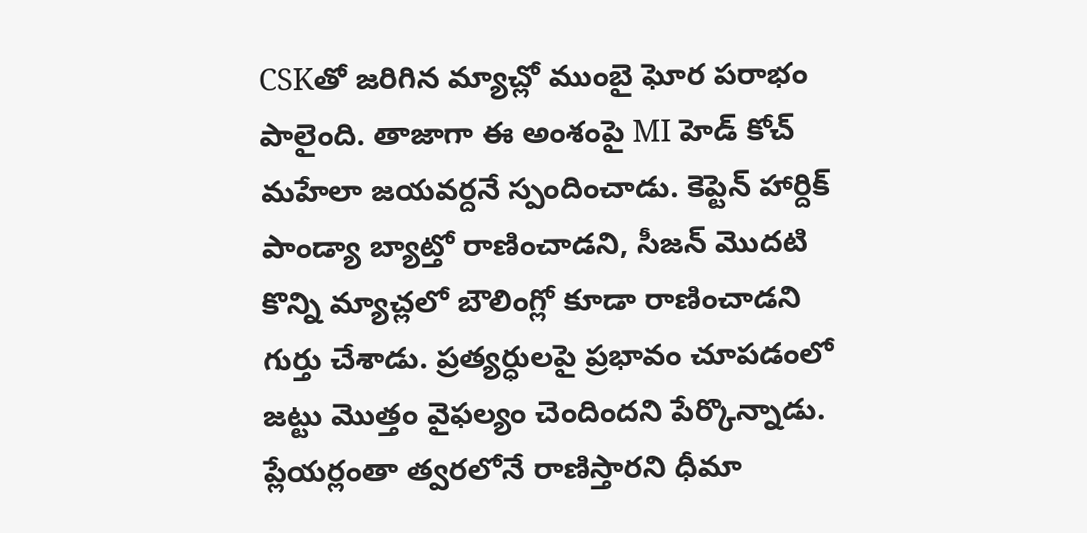CSKతో జరిగిన మ్యాచ్లో ముంబై ఘోర పరాభం పాలైంది. తాజాగా ఈ అంశంపై MI హెడ్ కోచ్ మహేలా జయవర్దనే స్పందించాడు. కెప్టెన్ హార్దిక్ పాండ్యా బ్యాట్తో రాణించాడని, సీజన్ మొదటి కొన్ని మ్యాచ్లలో బౌలింగ్లో కూడా రాణించాడని గుర్తు చేశాడు. ప్రత్యర్ధులపై ప్రభావం చూపడంలో జట్టు మొత్తం వైఫల్యం చెందిందని పేర్కొన్నాడు. ప్లేయర్లంతా త్వరలోనే రాణిస్తారని ధీమా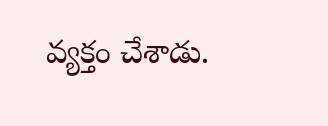వ్యక్తం చేశాడు.